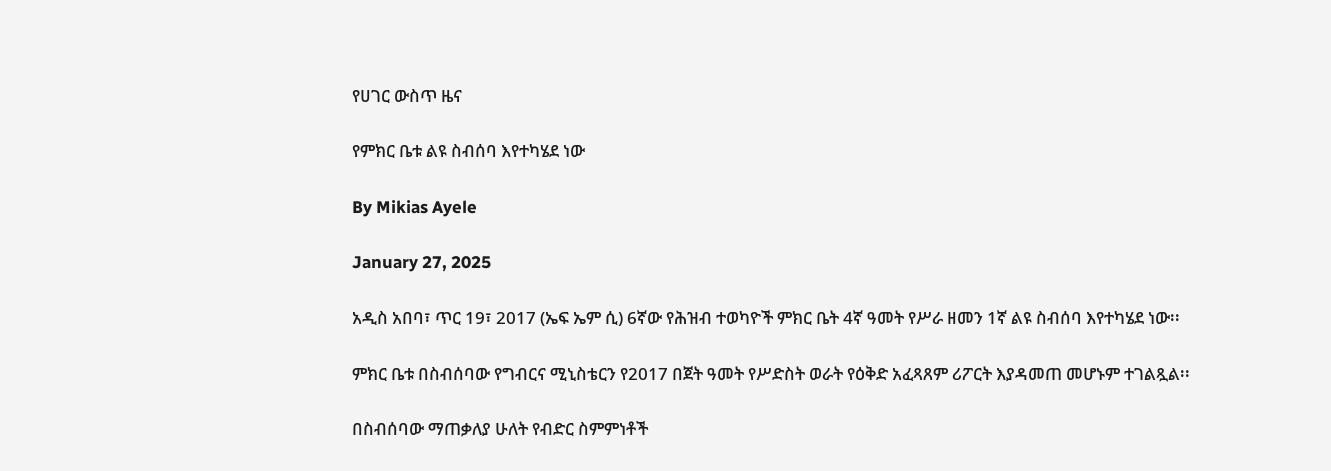የሀገር ውስጥ ዜና

የምክር ቤቱ ልዩ ስብሰባ እየተካሄደ ነው

By Mikias Ayele

January 27, 2025

አዲስ አበባ፣ ጥር 19፣ 2017 (ኤፍ ኤም ሲ) 6ኛው የሕዝብ ተወካዮች ምክር ቤት 4ኛ ዓመት የሥራ ዘመን 1ኛ ልዩ ስብሰባ እየተካሄደ ነው፡፡

ምክር ቤቱ በስብሰባው የግብርና ሚኒስቴርን የ2017 በጀት ዓመት የሥድስት ወራት የዕቅድ አፈጻጸም ሪፖርት እያዳመጠ መሆኑም ተገልጿል፡፡

በስብሰባው ማጠቃለያ ሁለት የብድር ስምምነቶች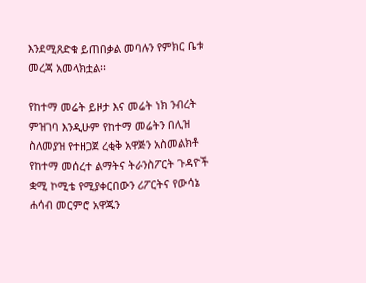እንደሚጸድቁ ይጠበቃል መባሉን የምክር ቤቱ መረጃ አመላክቷል፡፡

የከተማ መሬት ይዞታ እና መሬት ነክ ንብረት ምዝገባ እንዲሁም የከተማ መሬትን በሊዝ ስለመያዝ የተዘጋጀ ረቂቅ አዋጅን አስመልክቶ የከተማ መሰረተ ልማትና ትራንስፖርት ጉዳዮች ቋሚ ኮሚቴ የሚያቀርበውን ሪፖርትና የውሳኔ ሐሳብ መርምሮ አዋጁን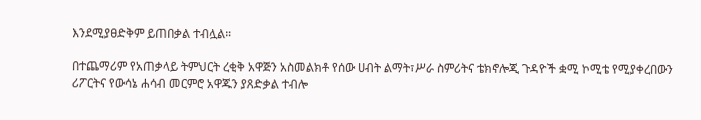እንደሚያፀድቅም ይጠበቃል ተብሏል።

በተጨማሪም የአጠቃላይ ትምህርት ረቂቅ አዋጅን አስመልክቶ የሰው ሀብት ልማት፣ሥራ ስምሪትና ቴክኖሎጂ ጉዳዮች ቋሚ ኮሚቴ የሚያቀረበውን ሪፖርትና የውሳኔ ሐሳብ መርምሮ አዋጁን ያጸድቃል ተብሎ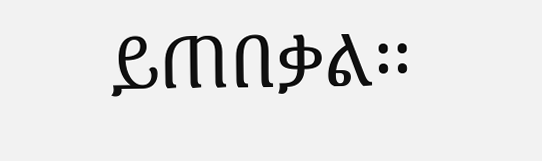ይጠበቃል፡፡